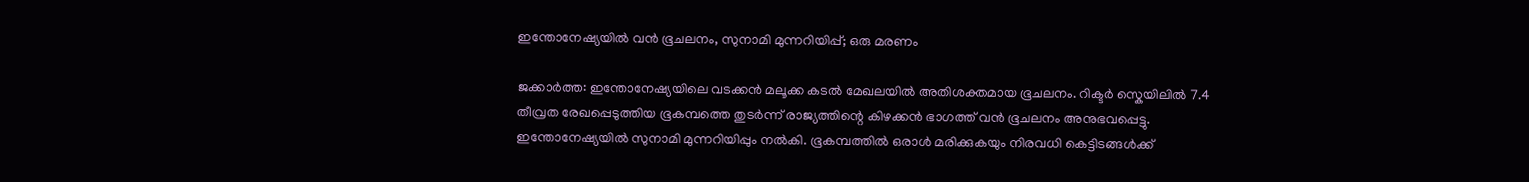ഇന്തോനേഷ്യയിൽ വൻ ഭൂചലനം, സുനാമി മുന്നറിയിപ്പ്; ഒരു മരണം

ജക്കാർത്ത: ഇന്തോനേഷ്യയിലെ വടക്കൻ മലൂക്ക കടൽ മേഖലയിൽ അതിശക്തമായ ഭൂചലനം. റിക്ടർ സ്കെയിലിൽ 7.4 തീവ്രത രേഖപ്പെടുത്തിയ ഭൂകമ്പത്തെ തുടർന്ന് രാജ്യത്തിന്റെ കിഴക്കൻ ഭാഗത്ത് വൻ ഭൂചലനം അനുഭവപ്പെട്ടു. ഇന്തോനേഷ്യയിൽ സുനാമി മുന്നറിയിപ്പും നൽകി. ഭൂകമ്പത്തിൽ ഒരാൾ മരിക്കുകയും നിരവധി കെട്ടിടങ്ങൾക്ക്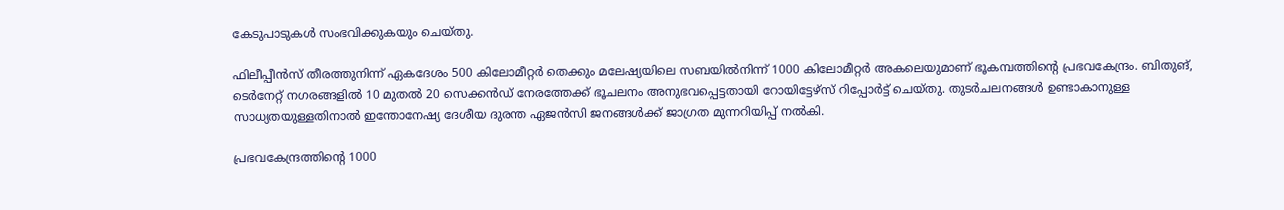കേടുപാടുകൾ സംഭവിക്കുകയും ചെയ്തു.

ഫിലീപ്പീൻസ് തീരത്തുനിന്ന് ഏകദേശം 500 കിലോമീറ്റർ തെക്കും മലേഷ്യയിലെ സബയിൽനിന്ന് 1000 കിലോമീറ്റർ അകലെയുമാണ് ഭൂകമ്പത്തിന്റെ പ്രഭവകേന്ദ്രം. ബിതുങ്, ടെർനേറ്റ് നഗരങ്ങളിൽ 10 മുതൽ 20 സെക്കൻഡ് നേരത്തേക്ക് ഭൂചലനം അനുഭവപ്പെട്ടതായി റോയിട്ടേഴ്സ് റിപ്പോർട്ട് ചെയ്തു. തുടർചലനങ്ങൾ ഉണ്ടാകാനുള്ള സാധ്യതയുള്ളതിനാൽ ഇന്തോനേഷ്യ ദേശീയ ദുരന്ത ഏജൻസി ജനങ്ങൾക്ക് ജാഗ്രത മുന്നറിയിപ്പ് നൽകി.

പ്രഭവകേന്ദ്രത്തിന്റെ 1000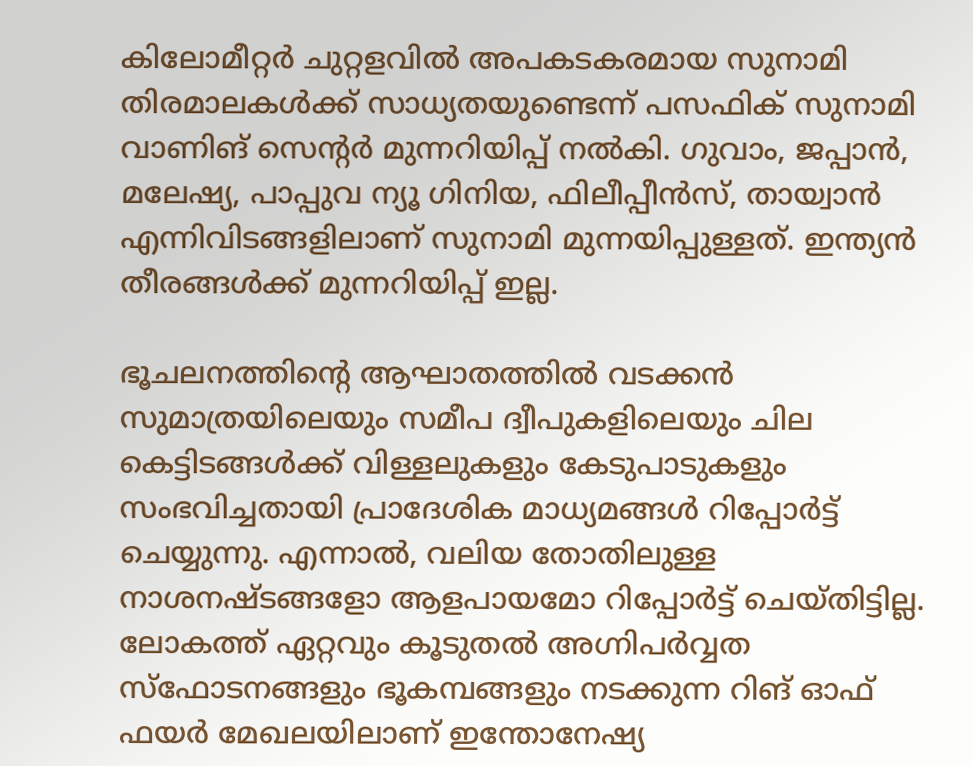കിലോമീറ്റർ ചുറ്റളവിൽ അപകടകരമായ സുനാമി തിരമാലകൾക്ക് സാധ്യതയുണ്ടെന്ന് പസഫിക് സുനാമി വാണിങ് സെന്റർ മുന്നറിയിപ്പ് നൽകി. ഗുവാം, ജപ്പാൻ, മലേഷ്യ, പാപ്പുവ ന്യൂ ഗിനിയ, ഫിലീപ്പീൻസ്, തായ്വാൻ എന്നിവിടങ്ങളിലാണ് സുനാമി മുന്നയിപ്പുള്ളത്. ഇന്ത്യൻ തീരങ്ങൾക്ക് മുന്നറിയിപ്പ് ഇല്ല.

ഭൂചലനത്തിന്റെ ആഘാതത്തിൽ വടക്കൻ സുമാത്രയിലെയും സമീപ ദ്വീപുകളിലെയും ചില കെട്ടിടങ്ങൾക്ക് വിള്ളലുകളും കേടുപാടുകളും സംഭവിച്ചതായി പ്രാദേശിക മാധ്യമങ്ങൾ റിപ്പോർട്ട് ചെയ്യുന്നു. എന്നാൽ, വലിയ തോതിലുള്ള നാശനഷ്ടങ്ങളോ ആളപായമോ റിപ്പോർട്ട് ചെയ്തിട്ടില്ല. ലോകത്ത് ഏറ്റവും കൂടുതൽ അഗ്നിപർവ്വത സ്ഫോടനങ്ങളും ഭൂകമ്പങ്ങളും നടക്കുന്ന റിങ് ഓഫ് ഫയർ മേഖലയിലാണ് ഇന്തോനേഷ്യ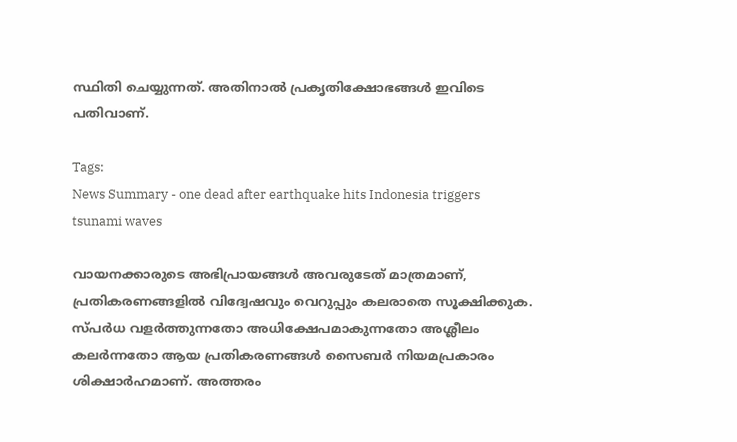സ്ഥിതി ചെയ്യുന്നത്. അതിനാൽ പ്രകൃതിക്ഷോഭങ്ങൾ ഇവിടെ പതിവാണ്.

Tags:
News Summary - one dead after earthquake hits Indonesia triggers tsunami waves

വായനക്കാരുടെ അഭിപ്രായങ്ങള്‍ അവരുടേത് മാത്രമാണ്, പ്രതികരണങ്ങളിൽ വിദ്വേഷവും വെറുപ്പും കലരാതെ സൂക്ഷിക്കുക. സ്പർധ വളർത്തുന്നതോ അധിക്ഷേപമാകുന്നതോ അശ്ലീലം കലർന്നതോ ആയ പ്രതികരണങ്ങൾ സൈബർ നിയമപ്രകാരം ശിക്ഷാർഹമാണ്. അത്തരം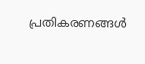പ്രതികരണങ്ങൾ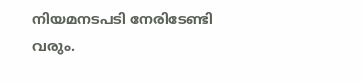നിയമനടപടി നേരിടേണ്ടി വരും.